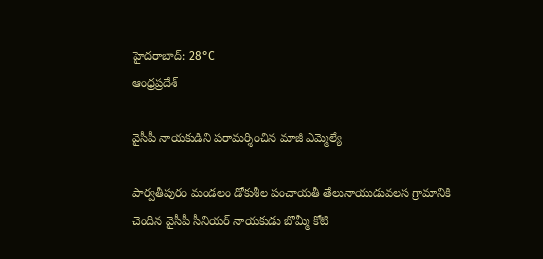హైదరాబాద్: 28°C
ఆంధ్రప్రదేశ్

వైసీపీ నాయకుడిని పరామర్శించిన మాజీ ఎమ్మెల్యే

పార్వతీపురం మండలం డోకుశీల పంచాయతీ తేలునాయుడువలస గ్రామానికి చెందిన వైసీపీ సీనియర్ నాయకుడు బొమ్మీ కోటి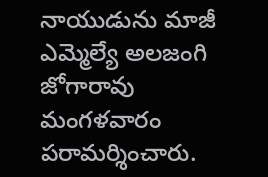నాయుడును మాజీ ఎమ్మెల్యే అలజంగి జోగారావు మంగళవారం పరామర్శించారు.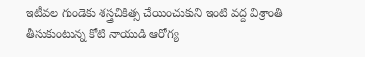ఇటీవల గుండెకు శస్త్రచికిత్స చేయించుకుని ఇంటి వద్ద విశ్రాంతి తీసుకుంటున్న కోటి నాయుడి ఆరోగ్య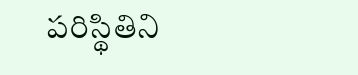పరిస్థితిని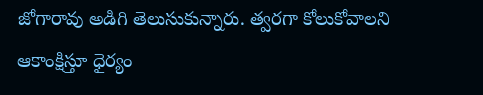జోగారావు అడిగి తెలుసుకున్నారు. త్వరగా కోలుకోవాలని ఆకాంక్షిస్తూ ధైర్యం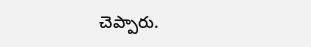చెప్పారు.